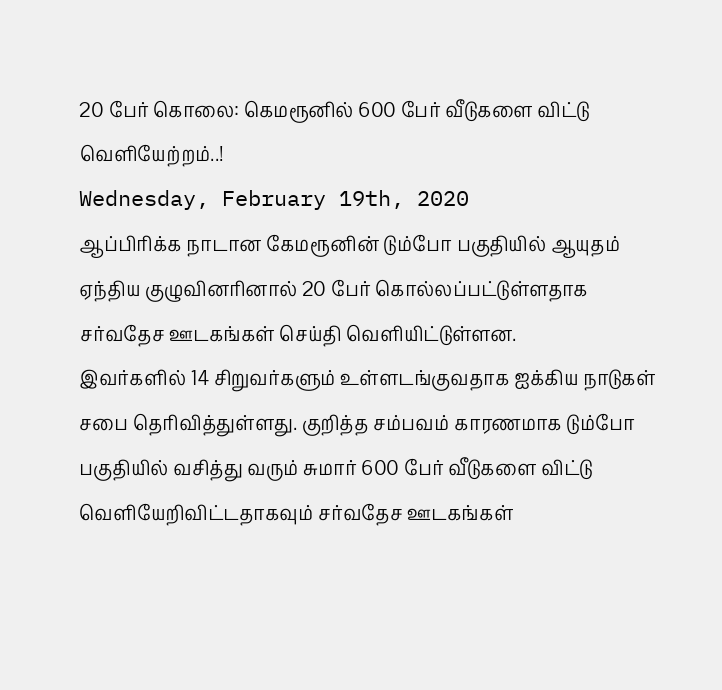20 பேர் கொலை: கெமரூனில் 600 பேர் வீடுகளை விட்டு வெளியேற்றம்..!
Wednesday, February 19th, 2020
ஆப்பிரிக்க நாடான கேமரூனின் டும்போ பகுதியில் ஆயுதம் ஏந்திய குழுவினரினால் 20 பேர் கொல்லப்பட்டுள்ளதாக சர்வதேச ஊடகங்கள் செய்தி வெளியிட்டுள்ளன.
இவர்களில் 14 சிறுவர்களும் உள்ளடங்குவதாக ஐக்கிய நாடுகள் சபை தெரிவித்துள்ளது. குறித்த சம்பவம் காரணமாக டும்போ பகுதியில் வசித்து வரும் சுமார் 600 பேர் வீடுகளை விட்டு வெளியேறிவிட்டதாகவும் சர்வதேச ஊடகங்கள்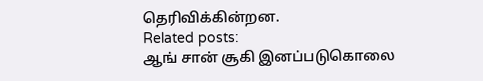தெரிவிக்கின்றன.
Related posts:
ஆங் சான் சூகி இனப்படுகொலை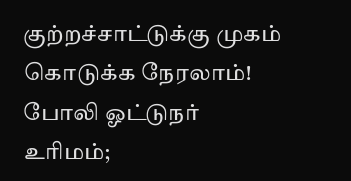குற்றச்சாட்டுக்கு முகம் கொடுக்க நேரலாம்!
போலி ஓட்டுநர் உரிமம்;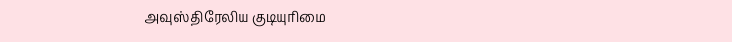அவுஸ்திரேலிய குடியுரிமை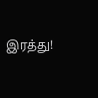இரத்து!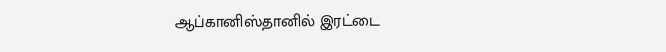ஆப்கானிஸ்தானில் இரட்டை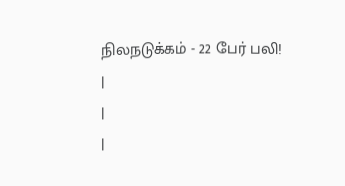நிலநடுக்கம் - 22 பேர் பலி!
|
|
|